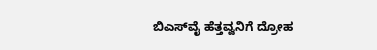ಬಿಎಸ್‌ವೈ ಹೆತ್ತವ್ವನಿಗೆ ದ್ರೋಹ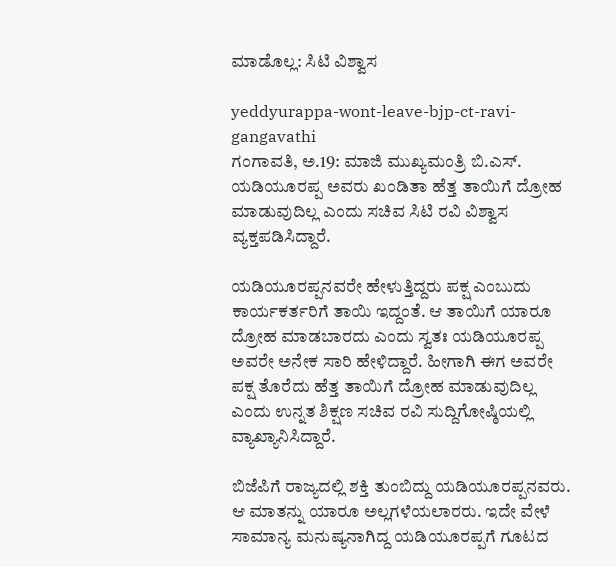ಮಾಡೊಲ್ಲ: ಸಿಟಿ ವಿಶ್ವಾಸ

yeddyurappa-wont-leave-bjp-ct-ravi-gangavathi
ಗಂಗಾವತಿ, ಅ.19: ಮಾಜಿ ಮುಖ್ಯಮಂತ್ರಿ ಬಿ.ಎಸ್. ಯಡಿಯೂರಪ್ಪ ಅವರು ಖಂಡಿತಾ ಹೆತ್ತ ತಾಯಿಗೆ ದ್ರೋಹ ಮಾಡುವುದಿಲ್ಲ ಎಂದು ಸಚಿವ ಸಿಟಿ ರವಿ ವಿಶ್ವಾಸ ವ್ಯಕ್ತಪಡಿಸಿದ್ದಾರೆ.

ಯಡಿಯೂರಪ್ಪನವರೇ ಹೇಳುತ್ತಿದ್ದರು ಪಕ್ಷ ಎಂಬುದು ಕಾರ್ಯಕರ್ತರಿಗೆ ತಾಯಿ ಇದ್ದಂತೆ. ಆ ತಾಯಿಗೆ ಯಾರೂ ದ್ರೋಹ ಮಾಡಬಾರದು ಎಂದು ಸ್ವತಃ ಯಡಿಯೂರಪ್ಪ ಅವರೇ ಅನೇಕ ಸಾರಿ ಹೇಳಿದ್ದಾರೆ. ಹೀಗಾಗಿ ಈಗ ಅವರೇ ಪಕ್ಷ ತೊರೆದು ಹೆತ್ತ ತಾಯಿಗೆ ದ್ರೋಹ ಮಾಡುವುದಿಲ್ಲ ಎಂದು ಉನ್ನತ ಶಿಕ್ಷಣ ಸಚಿವ ರವಿ ಸುದ್ದಿಗೋಷ್ಠಿಯಲ್ಲಿ ವ್ಯಾಖ್ಯಾನಿಸಿದ್ದಾರೆ.

ಬಿಜೆಪಿಗೆ ರಾಜ್ಯದಲ್ಲಿ ಶಕ್ತಿ ತುಂಬಿದ್ದು ಯಡಿಯೂರಪ್ಪನವರು. ಆ ಮಾತನ್ನು ಯಾರೂ ಅಲ್ಲಗಳೆಯಲಾರರು. ಇದೇ ವೇಳೆ ಸಾಮಾನ್ಯ ಮನುಷ್ಯನಾಗಿದ್ದ ಯಡಿಯೂರಪ್ಪಗೆ ಗೂಟದ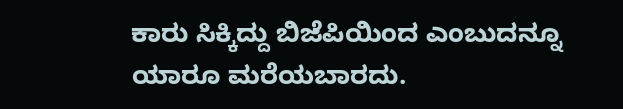ಕಾರು ಸಿಕ್ಕಿದ್ದು ಬಿಜೆಪಿಯಿಂದ ಎಂಬುದನ್ನೂ ಯಾರೂ ಮರೆಯಬಾರದು.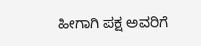ಹೀಗಾಗಿ ಪಕ್ಷ ಅವರಿಗೆ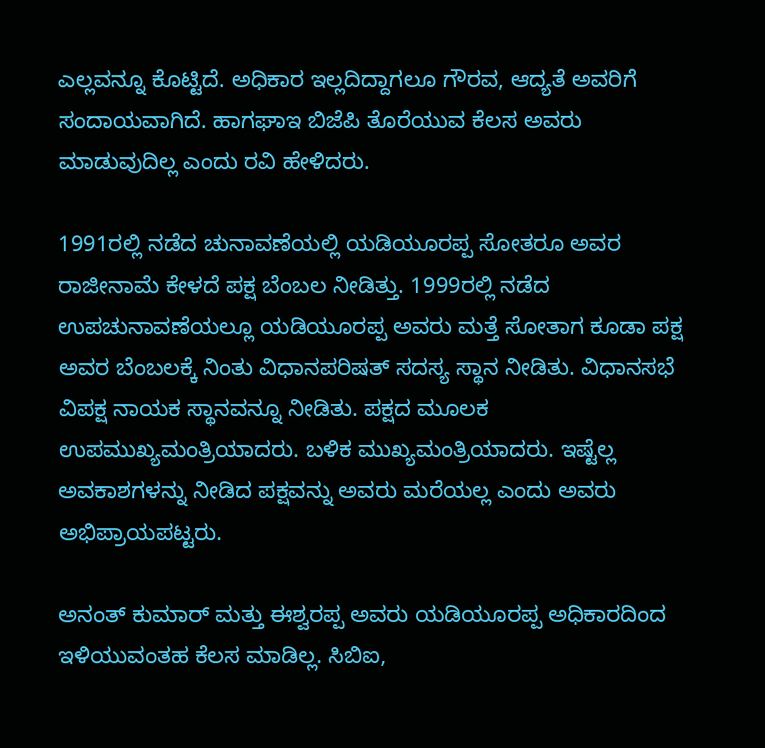ಎಲ್ಲವನ್ನೂ ಕೊಟ್ಟಿದೆ. ಅಧಿಕಾರ ಇಲ್ಲದಿದ್ದಾಗಲೂ ಗೌರವ, ಆದ್ಯತೆ ಅವರಿಗೆ ಸಂದಾಯವಾಗಿದೆ. ಹಾಗಘಾಇ ಬಿಜೆಪಿ ತೊರೆಯುವ ಕೆಲಸ ಅವರು ಮಾಡುವುದಿಲ್ಲ ಎಂದು ರವಿ ಹೇಳಿದರು.

1991ರಲ್ಲಿ ನಡೆದ ಚುನಾವಣೆಯಲ್ಲಿ ಯಡಿಯೂರಪ್ಪ ಸೋತರೂ ಅವರ ರಾಜೀನಾಮೆ ಕೇಳದೆ ಪಕ್ಷ ಬೆಂಬಲ ನೀಡಿತ್ತು. 1999ರಲ್ಲಿ ನಡೆದ ಉಪಚುನಾವಣೆಯಲ್ಲೂ ಯಡಿಯೂರಪ್ಪ ಅವರು ಮತ್ತೆ ಸೋತಾಗ ಕೂಡಾ ಪಕ್ಷ ಅವರ ಬೆಂಬಲಕ್ಕೆ ನಿಂತು ವಿಧಾನಪರಿಷತ್‌ ಸದಸ್ಯ ಸ್ಥಾನ ನೀಡಿತು. ವಿಧಾನಸಭೆ ವಿಪಕ್ಷ ನಾಯಕ ಸ್ಥಾನವನ್ನೂ ನೀಡಿತು. ಪಕ್ಷದ ಮೂಲಕ ಉಪಮುಖ್ಯಮಂತ್ರಿಯಾದರು. ಬಳಿಕ ಮುಖ್ಯಮಂತ್ರಿಯಾದರು. ಇಷ್ಟೆಲ್ಲ ಅವಕಾಶಗಳನ್ನು ನೀಡಿದ ಪಕ್ಷವನ್ನು ಅವರು ಮರೆಯಲ್ಲ ಎಂದು ಅವರು ಅಭಿಪ್ರಾಯಪಟ್ಟರು.

ಅನಂತ್ ಕುಮಾರ್ ಮತ್ತು ಈಶ್ವರಪ್ಪ ಅವರು ಯಡಿಯೂರಪ್ಪ ಅಧಿಕಾರದಿಂದ ಇಳಿಯುವಂತಹ ಕೆಲಸ ಮಾಡಿಲ್ಲ. ಸಿಬಿಐ,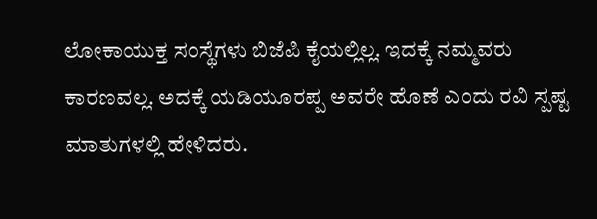ಲೋಕಾಯುಕ್ತ ಸಂಸ್ಥೆಗಳು ಬಿಜೆಪಿ ಕೈಯಲ್ಲಿಲ್ಲ. ಇದಕ್ಕೆ ನಮ್ಮವರು ಕಾರಣವಲ್ಲ. ಅದಕ್ಕೆ ಯಡಿಯೂರಪ್ಪ ಅವರೇ ಹೊಣೆ ಎಂದು ರವಿ ಸ್ಪಷ್ಟ ಮಾತುಗಳಲ್ಲಿ ಹೇಳಿದರು.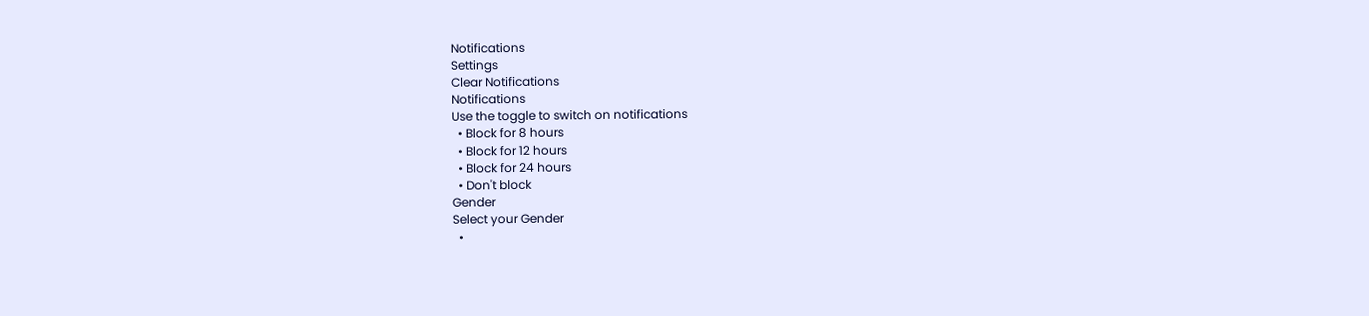Notifications
Settings
Clear Notifications
Notifications
Use the toggle to switch on notifications
  • Block for 8 hours
  • Block for 12 hours
  • Block for 24 hours
  • Don't block
Gender
Select your Gender
  •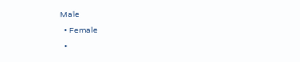Male
  • Female
  •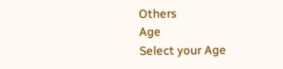Others
Age
Select your Age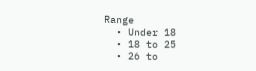Range
  • Under 18
  • 18 to 25
  • 26 to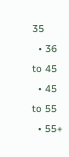35
  • 36 to 45
  • 45 to 55
  • 55+